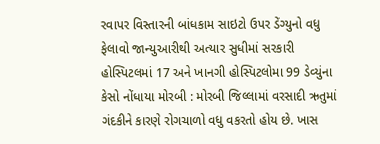રવાપર વિસ્તારની બાંધકામ સાઇટો ઉપર ડેંગ્યુનો વધુ ફેલાવો જાન્યુઆરીથી અત્યાર સુધીમાં સરકારી હોસ્પિટલમાં 17 અને ખાનગી હોસ્પિટલોમા 99 ડેવ્યુંના કેસો નોંધાયા મોરબી : મોરબી જિલ્લામાં વરસાદી ઋતુમાં ગંદકીને કારણે રોગચાળો વધુ વકરતો હોય છે. ખાસ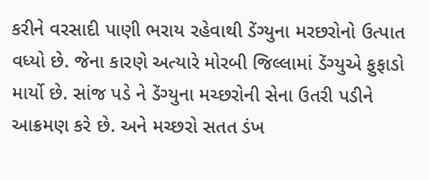કરીને વરસાદી પાણી ભરાય રહેવાથી ડેંગ્યુના મરછરોનો ઉત્પાત વધ્યો છે. જેના કારણે અત્યારે મોરબી જિલ્લામાં ડેંગ્યુએ ફુફાડો માર્યો છે. સાંજ પડે ને ડેંગ્યુના મચ્છરોની સેના ઉતરી પડીને આક્રમણ કરે છે. અને મચ્છરો સતત ડંખ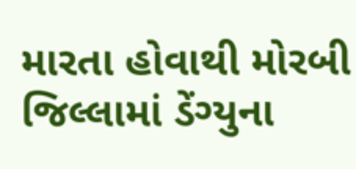મારતા હોવાથી મોરબી જિલ્લામાં ડેંગ્યુના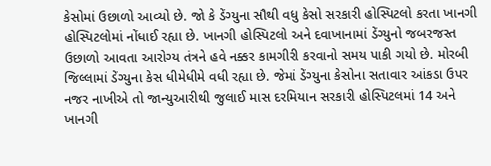કેસોમાં ઉછાળો આવ્યો છે. જો કે ડેંગ્યુના સૌથી વધુ કેસો સરકારી હોસ્પિટલો કરતા ખાનગી હોસ્પિટલોમાં નોંધાઈ રહ્યા છે. ખાનગી હોસ્પિટલો અને દવાખાનામાં ડેંગ્યુનો જબરજસ્ત ઉછાળો આવતા આરોગ્ય તંત્રને હવે નક્કર કામગીરી કરવાનો સમય પાકી ગયો છે. મોરબી જિલ્લામાં ડેંગ્યુના કેસ ધીમેધીમે વધી રહ્યા છે. જેમાં ડેંગ્યુના કેસોના સતાવાર આંકડા ઉપર નજર નાખીએ તો જાન્યુઆરીથી જુલાઈ માસ દરમિયાન સરકારી હોસ્પિટલમાં 14 અને ખાનગી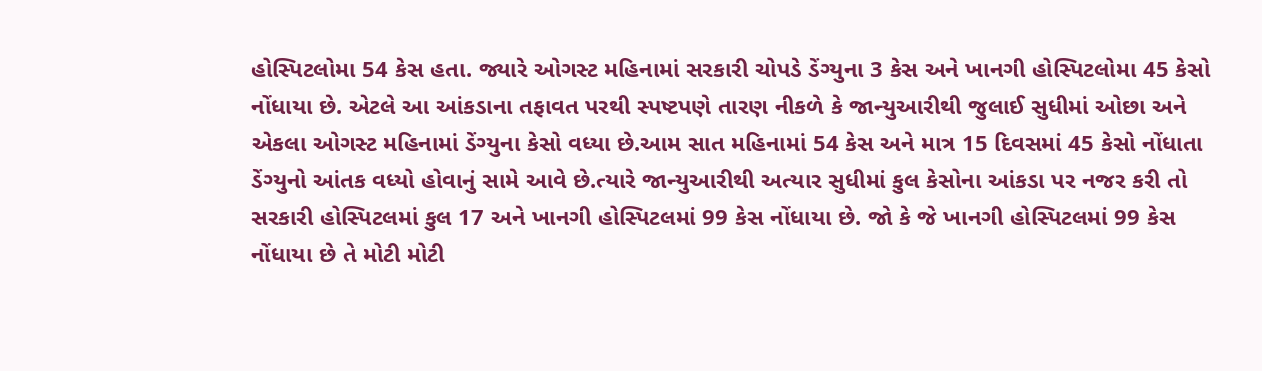હોસ્પિટલોમા 54 કેસ હતા. જ્યારે ઓગસ્ટ મહિનામાં સરકારી ચોપડે ડેંગ્યુના 3 કેસ અને ખાનગી હોસ્પિટલોમા 45 કેસો નોંધાયા છે. એટલે આ આંકડાના તફાવત પરથી સ્પષ્ટપણે તારણ નીકળે કે જાન્યુઆરીથી જુલાઈ સુધીમાં ઓછા અને એકલા ઓગસ્ટ મહિનામાં ડેંગ્યુના કેસો વધ્યા છે.આમ સાત મહિનામાં 54 કેસ અને માત્ર 15 દિવસમાં 45 કેસો નોંધાતા ડેંગ્યુનો આંતક વધ્યો હોવાનું સામે આવે છે.ત્યારે જાન્યુઆરીથી અત્યાર સુધીમાં કુલ કેસોના આંકડા પર નજર કરી તો સરકારી હોસ્પિટલમાં કુલ 17 અને ખાનગી હોસ્પિટલમાં 99 કેસ નોંધાયા છે. જો કે જે ખાનગી હોસ્પિટલમાં 99 કેસ નોંધાયા છે તે મોટી મોટી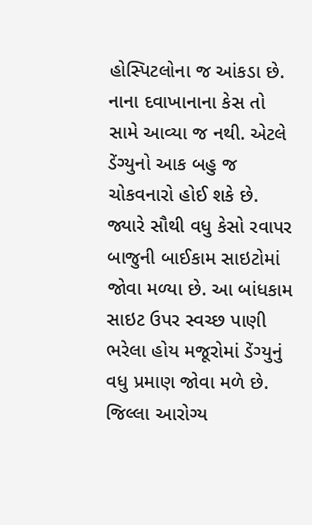હોસ્પિટલોના જ આંકડા છે. નાના દવાખાનાના કેસ તો સામે આવ્યા જ નથી. એટલે ડેંગ્યુનો આક બહુ જ ચોકવનારો હોઈ શકે છે. જ્યારે સૌથી વધુ કેસો રવાપર બાજુની બાઈકામ સાઇટોમાં જોવા મળ્યા છે. આ બાંધકામ સાઇટ ઉપર સ્વચ્છ પાણી ભરેલા હોય મજૂરોમાં ડેંગ્યુનું વધુ પ્રમાણ જોવા મળે છે. જિલ્લા આરોગ્ય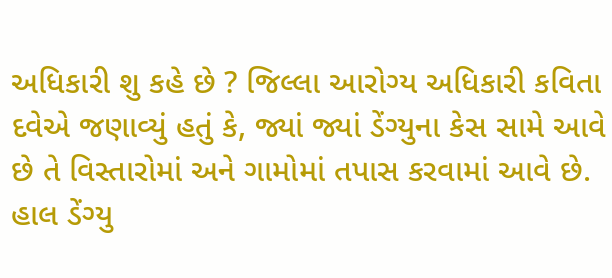અધિકારી શુ કહે છે ? જિલ્લા આરોગ્ય અધિકારી કવિતા દવેએ જણાવ્યું હતું કે, જ્યાં જ્યાં ડેંગ્યુના કેસ સામે આવે છે તે વિસ્તારોમાં અને ગામોમાં તપાસ કરવામાં આવે છે. હાલ ડેંગ્યુ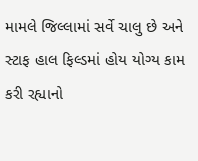મામલે જિલ્લામાં સર્વે ચાલુ છે અને સ્ટાફ હાલ ફિલ્ડમાં હોય યોગ્ય કામ કરી રહ્યાનો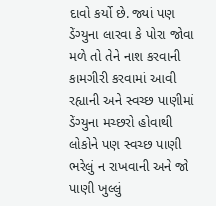દાવો કર્યો છે. જ્યાં પણ ડેંગ્યુના લારવા કે પોરા જોવા મળે તો તેને નાશ કરવાની કામગીરી કરવામાં આવી રહ્યાની અને સ્વચ્છ પાણીમાં ડેંગ્યુના મચ્છરો હોવાથી લોકોને પણ સ્વચ્છ પાણી ભરેલું ન રાખવાની અને જો પાણી ખુલ્લું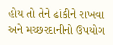હોય તો તેને ઢાંકીને રાખવા અને મચ્છરદાનીનો ઉપયોગ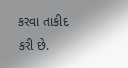કરવા તાકીદ કરી છે.